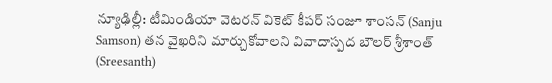న్యూఢిల్లీ: టీమిండియా వెటరన్ వికెట్ కీపర్ సంజూ శాంసన్ (Sanju Samson) తన వైఖరిని మార్చుకోవాలని వివాదాస్పద బౌలర్ శ్రీశాంత్ (Sreesanth)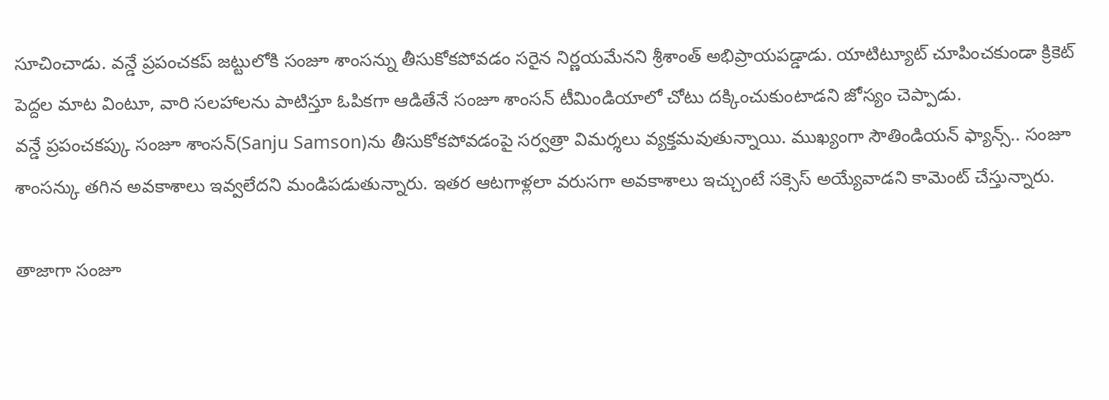సూచించాడు. వన్డే ప్రపంచకప్ జట్టులోకి సంజూ శాంసన్ను తీసుకోకపోవడం సరైన నిర్ణయమేనని శ్రీశాంత్ అభిప్రాయపడ్డాడు. యాటిట్యూట్ చూపించకుండా క్రికెట్ పెద్దల మాట వింటూ, వారి సలహాలను పాటిస్తూ ఓపికగా ఆడితేనే సంజూ శాంసన్ టీమిండియాలో చోటు దక్కించుకుంటాడని జోస్యం చెప్పాడు.
వన్డే ప్రపంచకప్కు సంజూ శాంసన్(Sanju Samson)ను తీసుకోకపోవడంపై సర్వత్రా విమర్శలు వ్యక్తమవుతున్నాయి. ముఖ్యంగా సౌతిండియన్ ఫ్యాన్స్.. సంజూ శాంసన్కు తగిన అవకాశాలు ఇవ్వలేదని మండిపడుతున్నారు. ఇతర ఆటగాళ్లలా వరుసగా అవకాశాలు ఇచ్చుంటే సక్సెస్ అయ్యేవాడని కామెంట్ చేస్తున్నారు.

తాజాగా సంజూ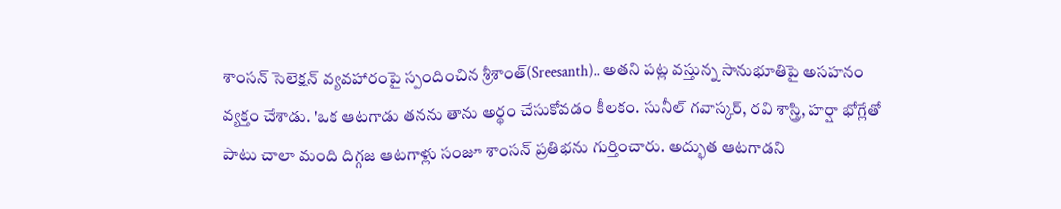శాంసన్ సెలెక్షన్ వ్యవహారంపై స్పందించిన శ్రీశాంత్(Sreesanth).. అతని పట్ల వస్తున్న సానుభూతిపై అసహనం వ్యక్తం చేశాడు. 'ఒక ఆటగాడు తనను తాను అర్థం చేసుకోవడం కీలకం. సునీల్ గవాస్కర్, రవి శాస్త్రి, హర్షా భోగ్లేతో పాటు చాలా మంది దిగ్గజ ఆటగాళ్లు సంజూ శాంసన్ ప్రతిభను గుర్తించారు. అద్భుత ఆటగాడని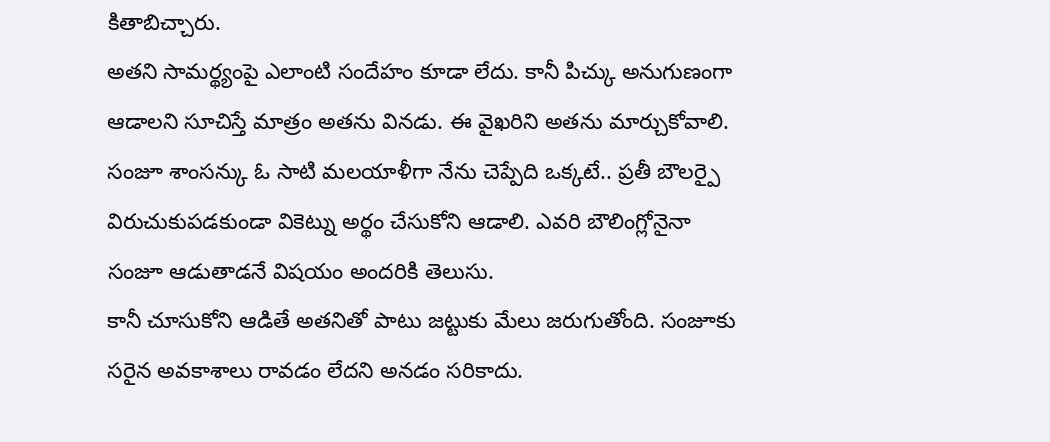కితాబిచ్చారు.
అతని సామర్థ్యంపై ఎలాంటి సందేహం కూడా లేదు. కానీ పిచ్కు అనుగుణంగా ఆడాలని సూచిస్తే మాత్రం అతను వినడు. ఈ వైఖరిని అతను మార్చుకోవాలి. సంజూ శాంసన్కు ఓ సాటి మలయాళీగా నేను చెప్పేది ఒక్కటే.. ప్రతీ బౌలర్పై విరుచుకుపడకుండా వికెట్ను అర్థం చేసుకోని ఆడాలి. ఎవరి బౌలింగ్లోనైనా సంజూ ఆడుతాడనే విషయం అందరికి తెలుసు.
కానీ చూసుకోని ఆడితే అతనితో పాటు జట్టుకు మేలు జరుగుతోంది. సంజూకు సరైన అవకాశాలు రావడం లేదని అనడం సరికాదు.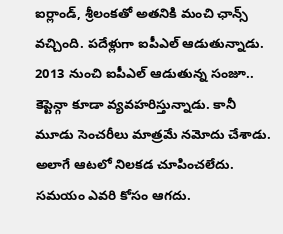ఐర్లాండ్, శ్రీలంకతో అతనికి మంచి ఛాన్స్ వచ్చింది. పదేళ్లుగా ఐపీఎల్ ఆడుతున్నాడు. 2013 నుంచి ఐపీఎల్ ఆడుతున్న సంజూ.. కెప్టెన్గా కూడా వ్యవహరిస్తున్నాడు. కానీ మూడు సెంచరీలు మాత్రమే నమోదు చేశాడు.
అలాగే ఆటలో నిలకడ చూపించలేదు. సమయం ఎవరి కోసం ఆగదు.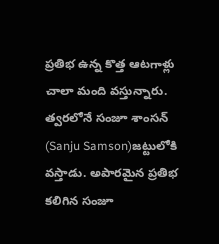ప్రతిభ ఉన్న కొత్త ఆటగాళ్లు చాలా మంది వస్తున్నారు. త్వరలోనే సంజూ శాంసన్ (Sanju Samson)జట్టులోకి వస్తాడు. అపారమైన ప్రతిభ కలిగిన సంజూ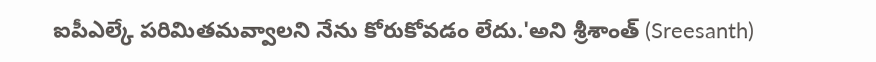ఐపీఎల్కే పరిమితమవ్వాలని నేను కోరుకోవడం లేదు.'అని శ్రీశాంత్ (Sreesanth)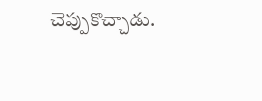చెప్పుకొచ్చాడు.